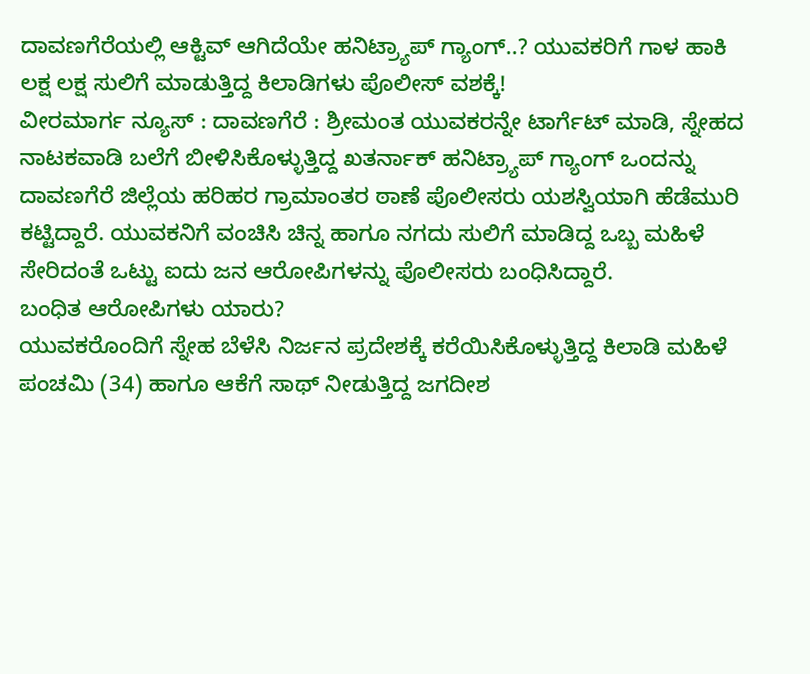ದಾವಣಗೆರೆಯಲ್ಲಿ ಆಕ್ಟಿವ್ ಆಗಿದೆಯೇ ಹನಿಟ್ರ್ಯಾಪ್ ಗ್ಯಾಂಗ್..? ಯುವಕರಿಗೆ ಗಾಳ ಹಾಕಿ ಲಕ್ಷ ಲಕ್ಷ ಸುಲಿಗೆ ಮಾಡುತ್ತಿದ್ದ ಕಿಲಾಡಿಗಳು ಪೊಲೀಸ್ ವಶಕ್ಕೆ!
ವೀರಮಾರ್ಗ ನ್ಯೂಸ್ : ದಾವಣಗೆರೆ : ಶ್ರೀಮಂತ ಯುವಕರನ್ನೇ ಟಾರ್ಗೆಟ್ ಮಾಡಿ, ಸ್ನೇಹದ ನಾಟಕವಾಡಿ ಬಲೆಗೆ ಬೀಳಿಸಿಕೊಳ್ಳುತ್ತಿದ್ದ ಖತರ್ನಾಕ್ ಹನಿಟ್ರ್ಯಾಪ್ ಗ್ಯಾಂಗ್ ಒಂದನ್ನು ದಾವಣಗೆರೆ ಜಿಲ್ಲೆಯ ಹರಿಹರ ಗ್ರಾಮಾಂತರ ಠಾಣೆ ಪೊಲೀಸರು ಯಶಸ್ವಿಯಾಗಿ ಹೆಡೆಮುರಿ ಕಟ್ಟಿದ್ದಾರೆ. ಯುವಕನಿಗೆ ವಂಚಿಸಿ ಚಿನ್ನ ಹಾಗೂ ನಗದು ಸುಲಿಗೆ ಮಾಡಿದ್ದ ಒಬ್ಬ ಮಹಿಳೆ ಸೇರಿದಂತೆ ಒಟ್ಟು ಐದು ಜನ ಆರೋಪಿಗಳನ್ನು ಪೊಲೀಸರು ಬಂಧಿಸಿದ್ದಾರೆ.
ಬಂಧಿತ ಆರೋಪಿಗಳು ಯಾರು?
ಯುವಕರೊಂದಿಗೆ ಸ್ನೇಹ ಬೆಳೆಸಿ ನಿರ್ಜನ ಪ್ರದೇಶಕ್ಕೆ ಕರೆಯಿಸಿಕೊಳ್ಳುತ್ತಿದ್ದ ಕಿಲಾಡಿ ಮಹಿಳೆ ಪಂಚಮಿ (34) ಹಾಗೂ ಆಕೆಗೆ ಸಾಥ್ ನೀಡುತ್ತಿದ್ದ ಜಗದೀಶ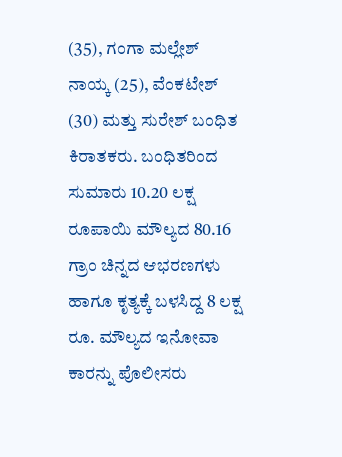(35), ಗಂಗಾ ಮಲ್ಲೇಶ್ ನಾಯ್ಕ (25), ವೆಂಕಟೇಶ್ (30) ಮತ್ತು ಸುರೇಶ್ ಬಂಧಿತ ಕಿರಾತಕರು. ಬಂಧಿತರಿಂದ ಸುಮಾರು 10.20 ಲಕ್ಷ ರೂಪಾಯಿ ಮೌಲ್ಯದ 80.16 ಗ್ರಾಂ ಚಿನ್ನದ ಆಭರಣಗಳು ಹಾಗೂ ಕೃತ್ಯಕ್ಕೆ ಬಳಸಿದ್ದ 8 ಲಕ್ಷ ರೂ. ಮೌಲ್ಯದ ಇನೋವಾ ಕಾರನ್ನು ಪೊಲೀಸರು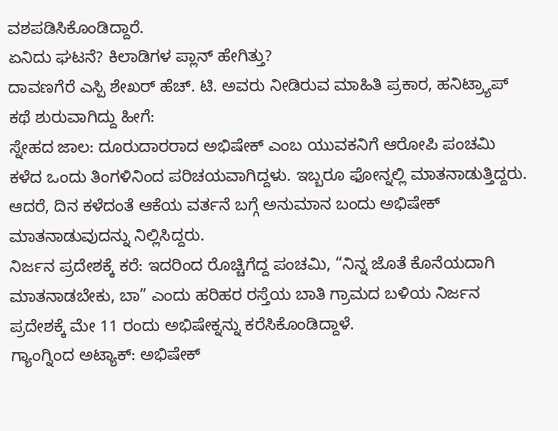ವಶಪಡಿಸಿಕೊಂಡಿದ್ದಾರೆ.
ಏನಿದು ಘಟನೆ? ಕಿಲಾಡಿಗಳ ಪ್ಲಾನ್ ಹೇಗಿತ್ತು?
ದಾವಣಗೆರೆ ಎಸ್ಪಿ ಶೇಖರ್ ಹೆಚ್. ಟಿ. ಅವರು ನೀಡಿರುವ ಮಾಹಿತಿ ಪ್ರಕಾರ, ಹನಿಟ್ರ್ಯಾಪ್ ಕಥೆ ಶುರುವಾಗಿದ್ದು ಹೀಗೆ:
ಸ್ನೇಹದ ಜಾಲ: ದೂರುದಾರರಾದ ಅಭಿಷೇಕ್ ಎಂಬ ಯುವಕನಿಗೆ ಆರೋಪಿ ಪಂಚಮಿ ಕಳೆದ ಒಂದು ತಿಂಗಳಿನಿಂದ ಪರಿಚಯವಾಗಿದ್ದಳು. ಇಬ್ಬರೂ ಫೋನ್ನಲ್ಲಿ ಮಾತನಾಡುತ್ತಿದ್ದರು. ಆದರೆ, ದಿನ ಕಳೆದಂತೆ ಆಕೆಯ ವರ್ತನೆ ಬಗ್ಗೆ ಅನುಮಾನ ಬಂದು ಅಭಿಷೇಕ್ ಮಾತನಾಡುವುದನ್ನು ನಿಲ್ಲಿಸಿದ್ದರು.
ನಿರ್ಜನ ಪ್ರದೇಶಕ್ಕೆ ಕರೆ: ಇದರಿಂದ ರೊಚ್ಚಿಗೆದ್ದ ಪಂಚಮಿ, “ನಿನ್ನ ಜೊತೆ ಕೊನೆಯದಾಗಿ ಮಾತನಾಡಬೇಕು, ಬಾ” ಎಂದು ಹರಿಹರ ರಸ್ತೆಯ ಬಾತಿ ಗ್ರಾಮದ ಬಳಿಯ ನಿರ್ಜನ ಪ್ರದೇಶಕ್ಕೆ ಮೇ 11 ರಂದು ಅಭಿಷೇಕ್ನನ್ನು ಕರೆಸಿಕೊಂಡಿದ್ದಾಳೆ.
ಗ್ಯಾಂಗ್ನಿಂದ ಅಟ್ಯಾಕ್: ಅಭಿಷೇಕ್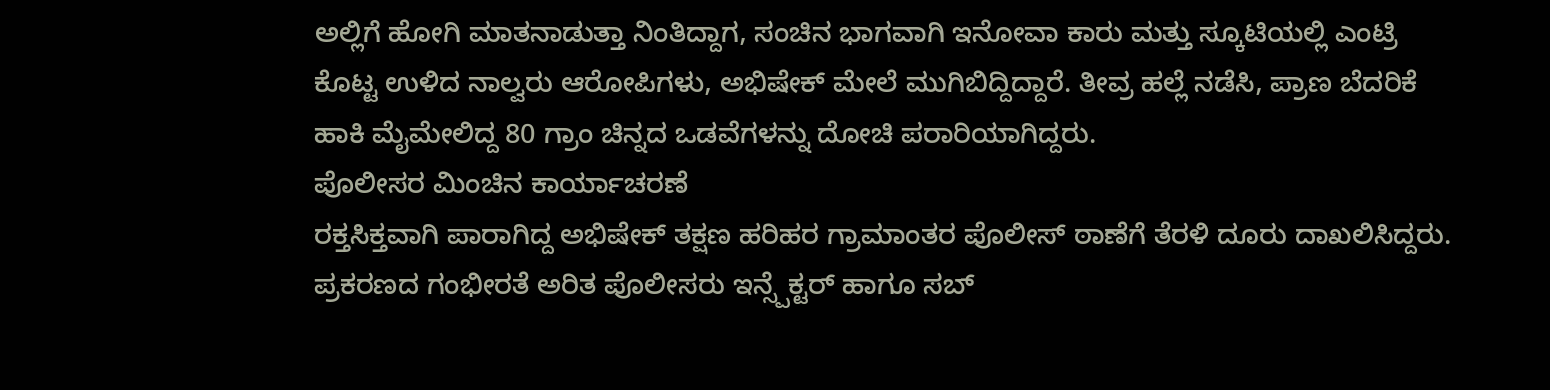ಅಲ್ಲಿಗೆ ಹೋಗಿ ಮಾತನಾಡುತ್ತಾ ನಿಂತಿದ್ದಾಗ, ಸಂಚಿನ ಭಾಗವಾಗಿ ಇನೋವಾ ಕಾರು ಮತ್ತು ಸ್ಕೂಟಿಯಲ್ಲಿ ಎಂಟ್ರಿ ಕೊಟ್ಟ ಉಳಿದ ನಾಲ್ವರು ಆರೋಪಿಗಳು, ಅಭಿಷೇಕ್ ಮೇಲೆ ಮುಗಿಬಿದ್ದಿದ್ದಾರೆ. ತೀವ್ರ ಹಲ್ಲೆ ನಡೆಸಿ, ಪ್ರಾಣ ಬೆದರಿಕೆ ಹಾಕಿ ಮೈಮೇಲಿದ್ದ 80 ಗ್ರಾಂ ಚಿನ್ನದ ಒಡವೆಗಳನ್ನು ದೋಚಿ ಪರಾರಿಯಾಗಿದ್ದರು.
ಪೊಲೀಸರ ಮಿಂಚಿನ ಕಾರ್ಯಾಚರಣೆ
ರಕ್ತಸಿಕ್ತವಾಗಿ ಪಾರಾಗಿದ್ದ ಅಭಿಷೇಕ್ ತಕ್ಷಣ ಹರಿಹರ ಗ್ರಾಮಾಂತರ ಪೊಲೀಸ್ ಠಾಣೆಗೆ ತೆರಳಿ ದೂರು ದಾಖಲಿಸಿದ್ದರು. ಪ್ರಕರಣದ ಗಂಭೀರತೆ ಅರಿತ ಪೊಲೀಸರು ಇನ್ಸ್ಪೆಕ್ಟರ್ ಹಾಗೂ ಸಬ್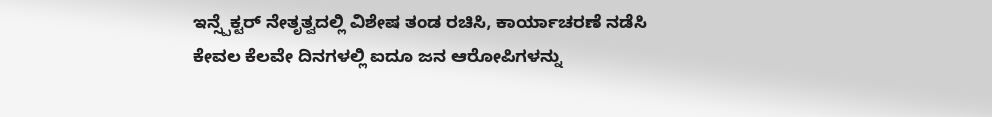ಇನ್ಸ್ಪೆಕ್ಟರ್ ನೇತೃತ್ವದಲ್ಲಿ ವಿಶೇಷ ತಂಡ ರಚಿಸಿ, ಕಾರ್ಯಾಚರಣೆ ನಡೆಸಿ ಕೇವಲ ಕೆಲವೇ ದಿನಗಳಲ್ಲಿ ಐದೂ ಜನ ಆರೋಪಿಗಳನ್ನು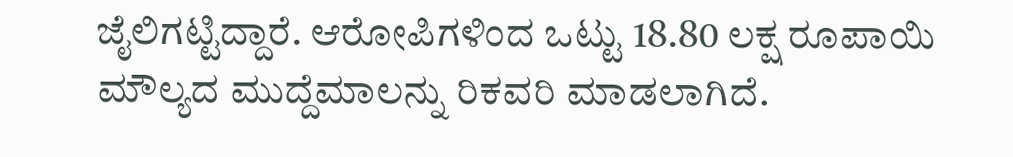ಜೈಲಿಗಟ್ಟಿದ್ದಾರೆ. ಆರೋಪಿಗಳಿಂದ ಒಟ್ಟು 18.80 ಲಕ್ಷ ರೂಪಾಯಿ ಮೌಲ್ಯದ ಮುದ್ದೆಮಾಲನ್ನು ರಿಕವರಿ ಮಾಡಲಾಗಿದೆ.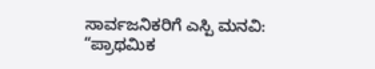ಸಾರ್ವಜನಿಕರಿಗೆ ಎಸ್ಪಿ ಮನವಿ:
“ಪ್ರಾಥಮಿಕ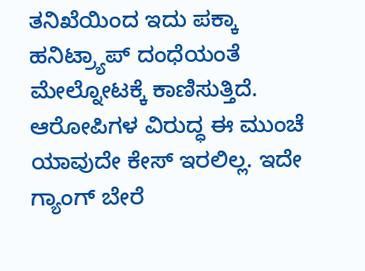ತನಿಖೆಯಿಂದ ಇದು ಪಕ್ಕಾ ಹನಿಟ್ರ್ಯಾಪ್ ದಂಧೆಯಂತೆ ಮೇಲ್ನೋಟಕ್ಕೆ ಕಾಣಿಸುತ್ತಿದೆ. ಆರೋಪಿಗಳ ವಿರುದ್ಧ ಈ ಮುಂಚೆ ಯಾವುದೇ ಕೇಸ್ ಇರಲಿಲ್ಲ. ಇದೇ ಗ್ಯಾಂಗ್ ಬೇರೆ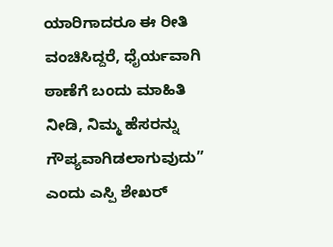ಯಾರಿಗಾದರೂ ಈ ರೀತಿ ವಂಚಿಸಿದ್ದರೆ, ಧೈರ್ಯವಾಗಿ ಠಾಣೆಗೆ ಬಂದು ಮಾಹಿತಿ ನೀಡಿ, ನಿಮ್ಮ ಹೆಸರನ್ನು ಗೌಪ್ಯವಾಗಿಡಲಾಗುವುದು” ಎಂದು ಎಸ್ಪಿ ಶೇಖರ್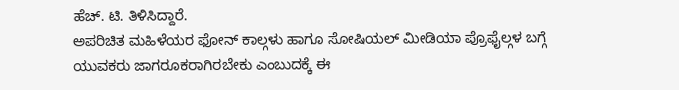ಹೆಚ್. ಟಿ. ತಿಳಿಸಿದ್ದಾರೆ.
ಅಪರಿಚಿತ ಮಹಿಳೆಯರ ಫೋನ್ ಕಾಲ್ಗಳು ಹಾಗೂ ಸೋಷಿಯಲ್ ಮೀಡಿಯಾ ಪ್ರೊಫೈಲ್ಗಳ ಬಗ್ಗೆ ಯುವಕರು ಜಾಗರೂಕರಾಗಿರಬೇಕು ಎಂಬುದಕ್ಕೆ ಈ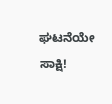ಘಟನೆಯೇ ಸಾಕ್ಷಿ!